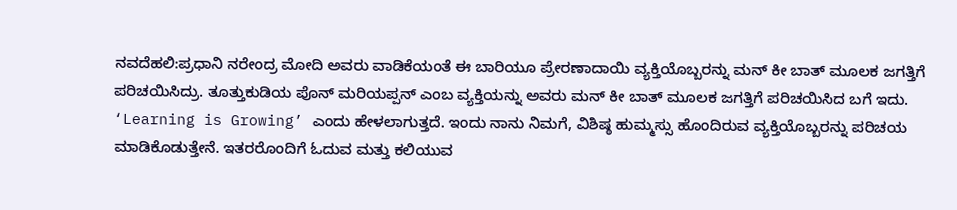ನವದೆಹಲಿ:ಪ್ರಧಾನಿ ನರೇಂದ್ರ ಮೋದಿ ಅವರು ವಾಡಿಕೆಯಂತೆ ಈ ಬಾರಿಯೂ ಪ್ರೇರಣಾದಾಯಿ ವ್ಯಕ್ತಿಯೊಬ್ಬರನ್ನು ಮನ್ ಕೀ ಬಾತ್ ಮೂಲಕ ಜಗತ್ತಿಗೆ ಪರಿಚಯಿಸಿದ್ರು. ತೂತ್ತುಕುಡಿಯ ಪೊನ್ ಮರಿಯಪ್ಪನ್ ಎಂಬ ವ್ಯಕ್ತಿಯನ್ನು ಅವರು ಮನ್ ಕೀ ಬಾತ್ ಮೂಲಕ ಜಗತ್ತಿಗೆ ಪರಿಚಯಿಸಿದ ಬಗೆ ಇದು.
‘Learning is Growing’ ಎಂದು ಹೇಳಲಾಗುತ್ತದೆ. ಇಂದು ನಾನು ನಿಮಗೆ, ವಿಶಿಷ್ಠ ಹುಮ್ಮಸ್ಸು ಹೊಂದಿರುವ ವ್ಯಕ್ತಿಯೊಬ್ಬರನ್ನು ಪರಿಚಯ ಮಾಡಿಕೊಡುತ್ತೇನೆ. ಇತರರೊಂದಿಗೆ ಓದುವ ಮತ್ತು ಕಲಿಯುವ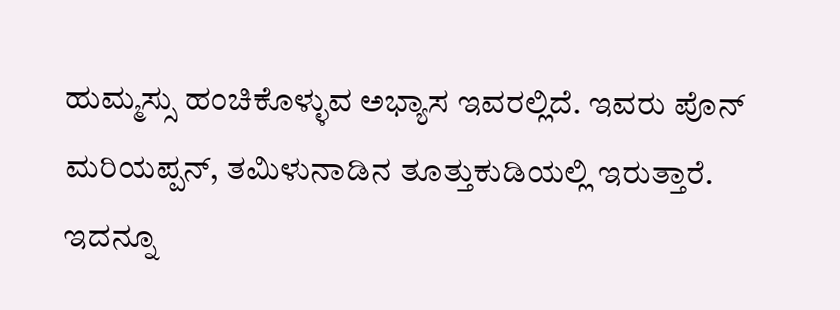ಹುಮ್ಮಸ್ಸು ಹಂಚಿಕೊಳ್ಳುವ ಅಭ್ಯಾಸ ಇವರಲ್ಲಿದೆ. ಇವರು ಪೊನ್ ಮರಿಯಪ್ಪನ್, ತಮಿಳುನಾಡಿನ ತೂತ್ತುಕುಡಿಯಲ್ಲಿ ಇರುತ್ತಾರೆ.
ಇದನ್ನೂ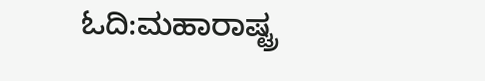ಓದಿ:ಮಹಾರಾಷ್ಟ್ರ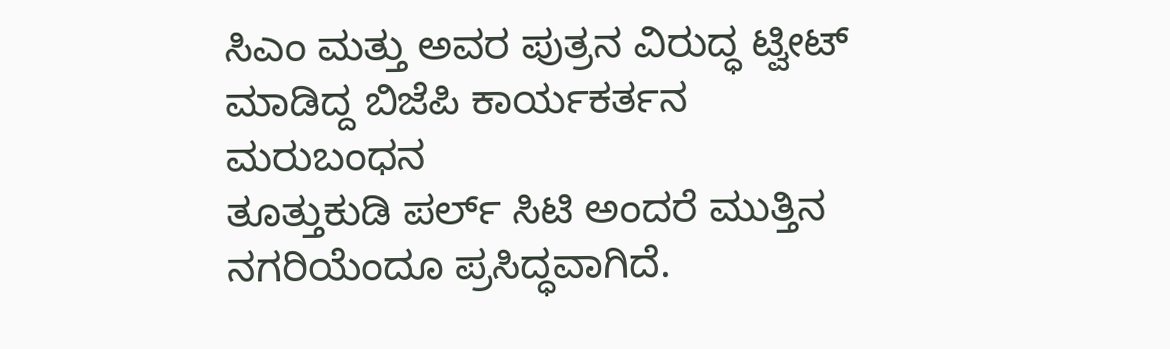ಸಿಎಂ ಮತ್ತು ಅವರ ಪುತ್ರನ ವಿರುದ್ಧ ಟ್ವೀಟ್ ಮಾಡಿದ್ದ ಬಿಜೆಪಿ ಕಾರ್ಯಕರ್ತನ ಮರುಬಂಧನ
ತೂತ್ತುಕುಡಿ ಪರ್ಲ್ ಸಿಟಿ ಅಂದರೆ ಮುತ್ತಿನ ನಗರಿಯೆಂದೂ ಪ್ರಸಿದ್ಧವಾಗಿದೆ.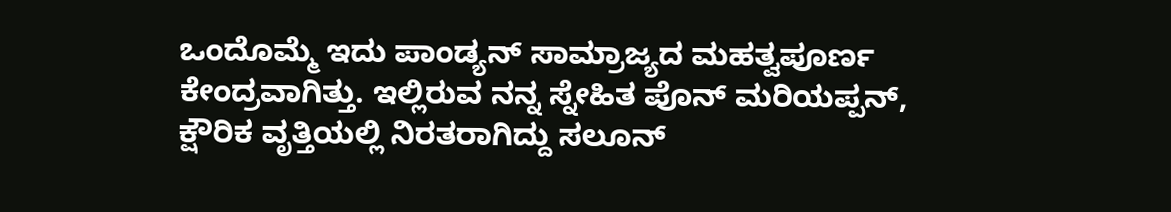ಒಂದೊಮ್ಮೆ ಇದು ಪಾಂಡ್ಯನ್ ಸಾಮ್ರಾಜ್ಯದ ಮಹತ್ವಪೂರ್ಣ ಕೇಂದ್ರವಾಗಿತ್ತು. ಇಲ್ಲಿರುವ ನನ್ನ ಸ್ನೇಹಿತ ಪೊನ್ ಮರಿಯಪ್ಪನ್, ಕ್ಷೌರಿಕ ವೃತ್ತಿಯಲ್ಲಿ ನಿರತರಾಗಿದ್ದು ಸಲೂನ್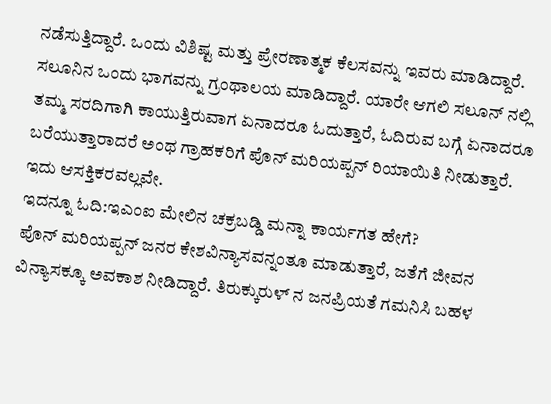ನಡೆಸುತ್ತಿದ್ದಾರೆ. ಒಂದು ವಿಶಿಷ್ಟ ಮತ್ತು ಪ್ರೇರಣಾತ್ಮಕ ಕೆಲಸವನ್ನು ಇವರು ಮಾಡಿದ್ದಾರೆ. ಸಲೂನಿನ ಒಂದು ಭಾಗವನ್ನು ಗ್ರಂಥಾಲಯ ಮಾಡಿದ್ದಾರೆ. ಯಾರೇ ಆಗಲಿ ಸಲೂನ್ ನಲ್ಲಿ ತಮ್ಮ ಸರದಿಗಾಗಿ ಕಾಯುತ್ತಿರುವಾಗ ಏನಾದರೂ ಓದುತ್ತಾರೆ, ಓದಿರುವ ಬಗ್ಗೆ ಏನಾದರೂ ಬರೆಯುತ್ತಾರಾದರೆ ಅಂಥ ಗ್ರಾಹಕರಿಗೆ ಪೊನ್ ಮರಿಯಪ್ಪನ್ ರಿಯಾಯಿತಿ ನೀಡುತ್ತಾರೆ. ಇದು ಆಸಕ್ತಿಕರವಲ್ಲವೇ.
ಇದನ್ನೂ ಓದಿ:ಇಎಂಐ ಮೇಲಿನ ಚಕ್ರಬಡ್ಡಿ ಮನ್ನಾ ಕಾರ್ಯಗತ ಹೇಗೆ?
ಪೊನ್ ಮರಿಯಪ್ಪನ್ ಜನರ ಕೇಶವಿನ್ಯಾಸವನ್ನಂತೂ ಮಾಡುತ್ತಾರೆ, ಜತೆಗೆ ಜೀವನ ವಿನ್ಯಾಸಕ್ಕೂ ಅವಕಾಶ ನೀಡಿದ್ದಾರೆ. ತಿರುಕ್ಕುರುಳ್ ನ ಜನಪ್ರಿಯತೆ ಗಮನಿಸಿ ಬಹಳ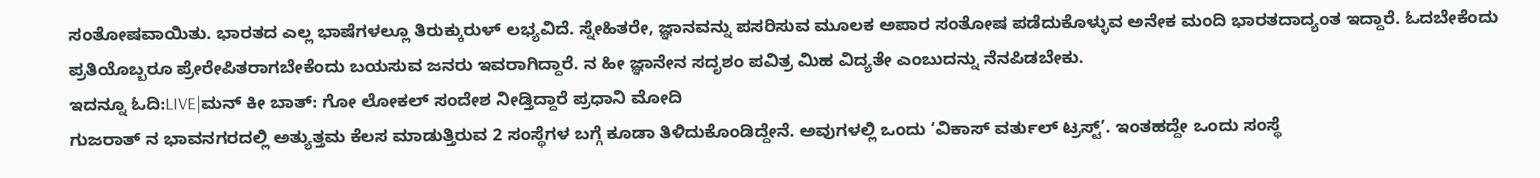ಸಂತೋಷವಾಯಿತು. ಭಾರತದ ಎಲ್ಲ ಭಾಷೆಗಳಲ್ಲೂ ತಿರುಕ್ಕುರುಳ್ ಲಭ್ಯವಿದೆ. ಸ್ನೇಹಿತರೇ, ಜ್ಞಾನವನ್ನು ಪಸರಿಸುವ ಮೂಲಕ ಅಪಾರ ಸಂತೋಷ ಪಡೆದುಕೊಳ್ಳುವ ಅನೇಕ ಮಂದಿ ಭಾರತದಾದ್ಯಂತ ಇದ್ದಾರೆ. ಓದಬೇಕೆಂದು ಪ್ರತಿಯೊಬ್ಬರೂ ಪ್ರೇರೇಪಿತರಾಗಬೇಕೆಂದು ಬಯಸುವ ಜನರು ಇವರಾಗಿದ್ದಾರೆ. ನ ಹೀ ಜ್ಞಾನೇನ ಸದೃಶಂ ಪವಿತ್ರ ಮಿಹ ವಿದ್ಯತೇ ಎಂಬುದನ್ನು ನೆನಪಿಡಬೇಕು.
ಇದನ್ನೂ ಓದಿ:LIVE|ಮನ್ ಕೀ ಬಾತ್: ಗೋ ಲೋಕಲ್ ಸಂದೇಶ ನೀಡ್ತಿದ್ದಾರೆ ಪ್ರಧಾನಿ ಮೋದಿ
ಗುಜರಾತ್ ನ ಭಾವನಗರದಲ್ಲಿ ಅತ್ಯುತ್ತಮ ಕೆಲಸ ಮಾಡುತ್ತಿರುವ 2 ಸಂಸ್ಥೆಗಳ ಬಗ್ಗೆ ಕೂಡಾ ತಿಳಿದುಕೊಂಡಿದ್ದೇನೆ. ಅವುಗಳಲ್ಲಿ ಒಂದು ‘ವಿಕಾಸ್ ವರ್ತುಲ್ ಟ್ರಸ್ಟ್’. ಇಂತಹದ್ದೇ ಒಂದು ಸಂಸ್ಥೆ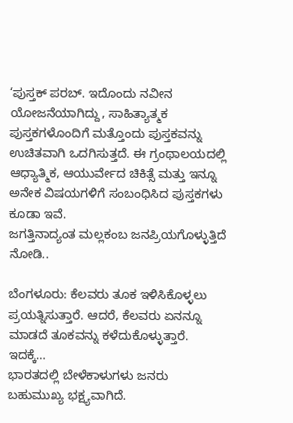‘ಪುಸ್ತಕ್ ಪರಬ್. ಇದೊಂದು ನವೀನ ಯೋಜನೆಯಾಗಿದ್ದು, ಸಾಹಿತ್ಯಾತ್ಮಕ ಪುಸ್ತಕಗಳೊಂದಿಗೆ ಮತ್ತೊಂದು ಪುಸ್ತಕವನ್ನು ಉಚಿತವಾಗಿ ಒದಗಿಸುತ್ತದೆ. ಈ ಗ್ರಂಥಾಲಯದಲ್ಲಿ ಆಧ್ಯಾತ್ಮಿಕ, ಆಯುರ್ವೇದ ಚಿಕಿತ್ಸೆ ಮತ್ತು ಇನ್ನೂ ಅನೇಕ ವಿಷಯಗಳಿಗೆ ಸಂಬಂಧಿಸಿದ ಪುಸ್ತಕಗಳು ಕೂಡಾ ಇವೆ.
ಜಗತ್ತಿನಾದ್ಯಂತ ಮಲ್ಲಕಂಬ ಜನಪ್ರಿಯಗೊಳ್ಳುತ್ತಿದೆ ನೋಡಿ..

ಬೆಂಗಳೂರು: ಕೆಲವರು ತೂಕ ಇಳಿಸಿಕೊಳ್ಳಲು ಪ್ರಯತ್ನಿಸುತ್ತಾರೆ. ಆದರೆ, ಕೆಲವರು ಏನನ್ನೂ ಮಾಡದೆ ತೂಕವನ್ನು ಕಳೆದುಕೊಳ್ಳುತ್ತಾರೆ. ಇದಕ್ಕೆ…
ಭಾರತದಲ್ಲಿ ಬೇಳೆಕಾಳುಗಳು ಜನರು ಬಹುಮುಖ್ಯ ಭಕ್ಷ್ಯವಾಗಿದೆ.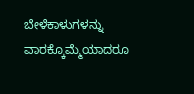ಬೇಳೆಕಾಳುಗಳನ್ನು ವಾರಕ್ಕೊಮ್ಮೆಯಾದರೂ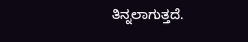ತಿನ್ನಲಾಗುತ್ತದೆ.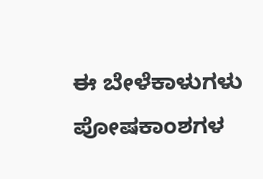ಈ ಬೇಳೆಕಾಳುಗಳು ಪೋಷಕಾಂಶಗಳ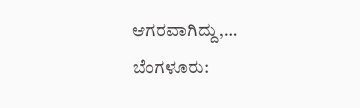ಆಗರವಾಗಿದ್ದು,…
ಬೆಂಗಳೂರು: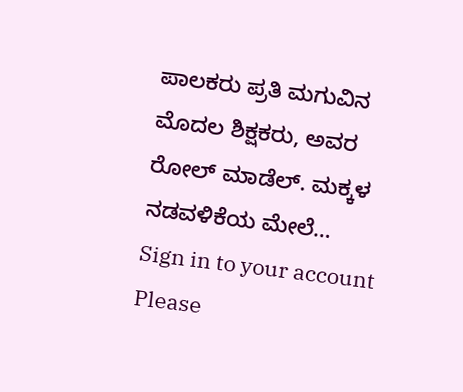ಪಾಲಕರು ಪ್ರತಿ ಮಗುವಿನ ಮೊದಲ ಶಿಕ್ಷಕರು, ಅವರ ರೋಲ್ ಮಾಡೆಲ್. ಮಕ್ಕಳ ನಡವಳಿಕೆಯ ಮೇಲೆ…
Sign in to your account
Please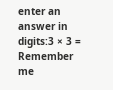enter an answer in digits:3 × 3 =
Remember me